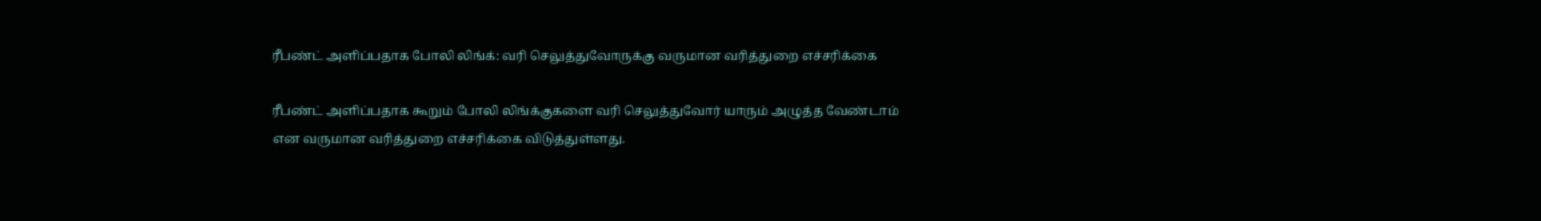ரீபண்ட் அளிப்பதாக போலி லிங்க்: வரி செலுத்துவோருக்கு வருமான வரித்துறை எச்சரிக்கை

ரீபண்ட் அளிப்பதாக கூறும் போலி லிங்க்குகளை வரி செலுத்துவோர் யாரும் அழுத்த வேண்டாம் என வருமான வரித்துறை எச்சரிக்கை விடுத்துள்ளது.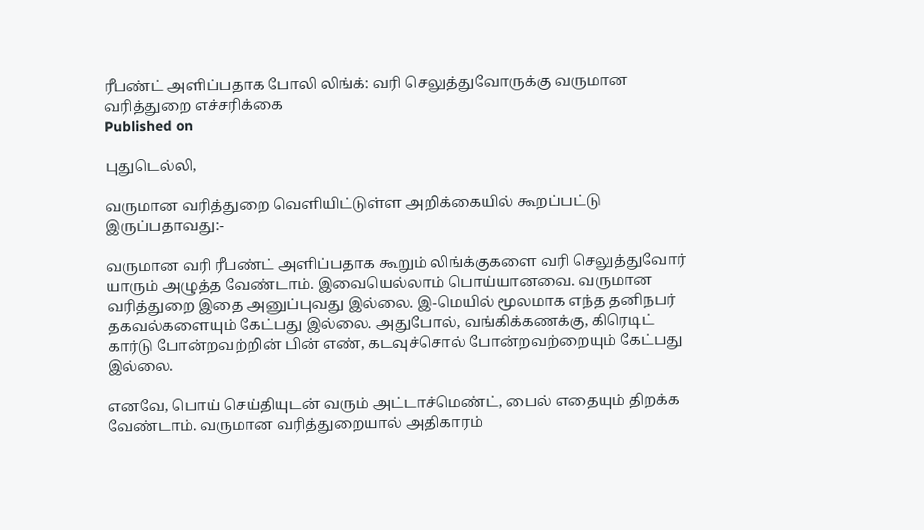ரீபண்ட் அளிப்பதாக போலி லிங்க்: வரி செலுத்துவோருக்கு வருமான வரித்துறை எச்சரிக்கை
Published on

புதுடெல்லி,

வருமான வரித்துறை வெளியிட்டுள்ள அறிக்கையில் கூறப்பட்டு இருப்பதாவது:-

வருமான வரி ரீபண்ட் அளிப்பதாக கூறும் லிங்க்குகளை வரி செலுத்துவோர் யாரும் அழுத்த வேண்டாம். இவையெல்லாம் பொய்யானவை. வருமான வரித்துறை இதை அனுப்புவது இல்லை. இ-மெயில் மூலமாக எந்த தனிநபர் தகவல்களையும் கேட்பது இல்லை. அதுபோல், வங்கிக்கணக்கு, கிரெடிட் கார்டு போன்றவற்றின் பின் எண், கடவுச்சொல் போன்றவற்றையும் கேட்பது இல்லை.

எனவே, பொய் செய்தியுடன் வரும் அட்டாச்மெண்ட், பைல் எதையும் திறக்க வேண்டாம். வருமான வரித்துறையால் அதிகாரம்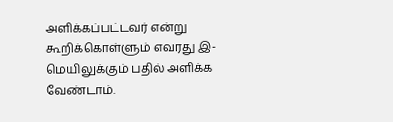அளிக்கப்பட்டவர் என்று கூறிக்கொள்ளும் எவரது இ-மெயிலுக்கும் பதில் அளிக்க வேண்டாம்.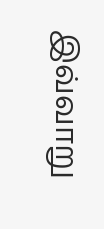இவ்வாறு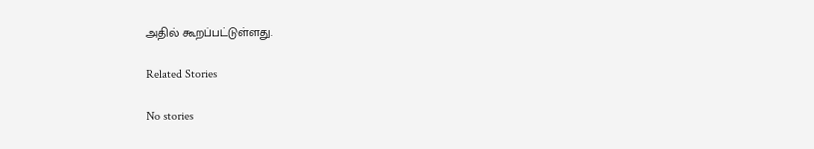அதில் கூறப்பட்டுள்ளது.

Related Stories

No stories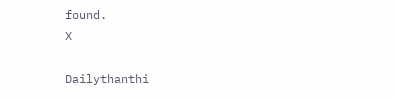found.
X

Dailythanthi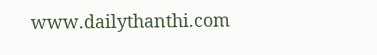www.dailythanthi.com